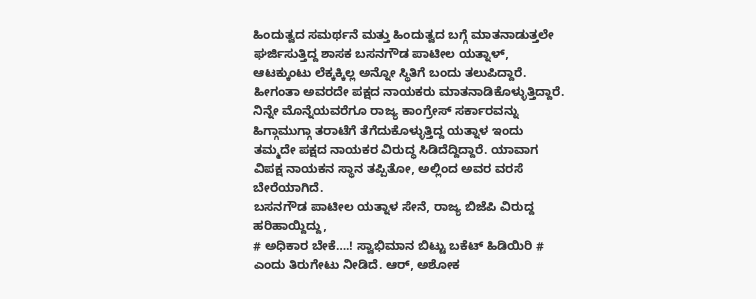ಹಿಂದುತ್ವದ ಸಮರ್ಥನೆ ಮತ್ತು ಹಿಂದುತ್ವದ ಬಗ್ಗೆ ಮಾತನಾಡುತ್ತಲೇ ಘರ್ಜಿಸುತ್ತಿದ್ದ ಶಾಸಕ ಬಸನಗೌಡ ಪಾಟೀಲ ಯತ್ನಾಳ್, ಆಟಕ್ಕುಂಟು ಲೆಕ್ಕಕ್ಕಿಲ್ಲ ಅನ್ನೋ ಸ್ಥಿತಿಗೆ ಬಂದು ತಲುಪಿದ್ದಾರೆ. ಹೀಗಂತಾ ಅವರದೇ ಪಕ್ಷದ ನಾಯಕರು ಮಾತನಾಡಿಕೊಳ್ಳುತ್ತಿದ್ದಾರೆ.
ನಿನ್ನೇ ಮೊನ್ನೆಯವರೆಗೂ ರಾಜ್ಯ ಕಾಂಗ್ರೇಸ್ ಸರ್ಕಾರವನ್ನು ಹಿಗ್ಗಾಮುಗ್ಗಾ ತರಾಟೆಗೆ ತೆಗೆದುಕೊಳ್ಳುತ್ತಿದ್ದ ಯತ್ನಾಳ ಇಂದು ತಮ್ಮದೇ ಪಕ್ಷದ ನಾಯಕರ ವಿರುದ್ಧ ಸಿಡಿದೆದ್ದಿದ್ದಾರೆ. ಯಾವಾಗ ವಿಪಕ್ಷ ನಾಯಕನ ಸ್ಥಾನ ತಪ್ಪಿತೋ, ಅಲ್ಲಿಂದ ಅವರ ವರಸೆ ಬೇರೆಯಾಗಿದೆ.
ಬಸನಗೌಡ ಪಾಟೀಲ ಯತ್ನಾಳ ಸೇನೆ, ರಾಜ್ಯ ಬಿಜೆಪಿ ವಿರುದ್ದ ಹರಿಹಾಯ್ದಿದ್ದು,
# ಅಧಿಕಾರ ಬೇಕೆ….! ಸ್ವಾಭಿಮಾನ ಬಿಟ್ಟು ಬಕೆಟ್ ಹಿಡಿಯಿರಿ #
ಎಂದು ತಿರುಗೇಟು ನೀಡಿದೆ. ಆರ್, ಅಶೋಕ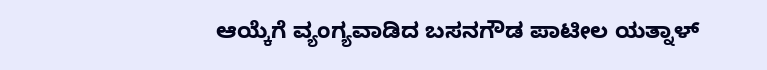ಆಯ್ಕೆಗೆ ವ್ಯಂಗ್ಯವಾಡಿದ ಬಸನಗೌಡ ಪಾಟೀಲ ಯತ್ನಾಳ್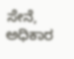ಸೇನೆ, ಅಧಿಕಾರ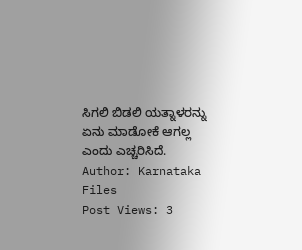ಸಿಗಲಿ ಬಿಡಲಿ ಯತ್ನಾಳರನ್ನು ಏನು ಮಾಡೋಕೆ ಆಗಲ್ಲ ಎಂದು ಎಚ್ಚರಿಸಿದೆ.
Author: Karnataka Files
Post Views: 3